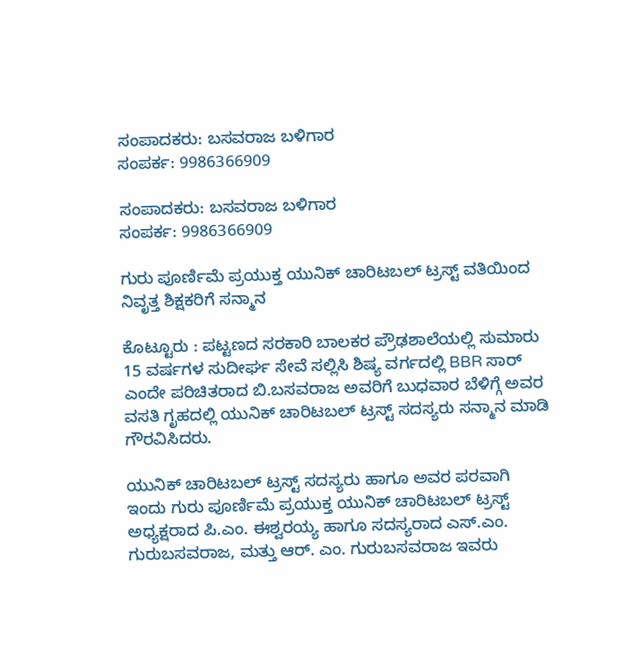ಸಂಪಾದಕರು: ಬಸವರಾಜ ಬಳಿಗಾರ
ಸಂಪರ್ಕ: 9986366909

ಸಂಪಾದಕರು: ಬಸವರಾಜ ಬಳಿಗಾರ
ಸಂಪರ್ಕ: 9986366909

ಗುರು ಪೂರ್ಣಿಮೆ ಪ್ರಯುಕ್ತ ಯುನಿಕ್ ಚಾರಿಟಬಲ್ ಟ್ರಸ್ಟ್ ವತಿಯಿಂದ ನಿವೃತ್ತ ಶಿಕ್ಷಕರಿಗೆ ಸನ್ಮಾನ

ಕೊಟ್ಟೂರು : ಪಟ್ಟಣದ ಸರಕಾರಿ ಬಾಲಕರ ಪ್ರೌಢಶಾಲೆಯಲ್ಲಿ ಸುಮಾರು 15 ವರ್ಷಗಳ ಸುದೀರ್ಘ ಸೇವೆ ಸಲ್ಲಿಸಿ ಶಿಷ್ಯ ವರ್ಗದಲ್ಲಿ BBR ಸಾರ್ ಎಂದೇ ಪರಿಚಿತರಾದ ಬಿ.ಬಸವರಾಜ ಅವರಿಗೆ ಬುಧವಾರ ಬೆಳಿಗ್ಗೆ ಅವರ ವಸತಿ ಗೃಹದಲ್ಲಿ ಯುನಿಕ್ ಚಾರಿಟಬಲ್ ಟ್ರಸ್ಟ್ ಸದಸ್ಯರು ಸನ್ಮಾನ ಮಾಡಿ ಗೌರವಿಸಿದರು.

ಯುನಿಕ್ ಚಾರಿಟಬಲ್ ಟ್ರಸ್ಟ್ ಸದಸ್ಯರು ಹಾಗೂ ಅವರ ಪರವಾಗಿ ಇಂದು ಗುರು ಪೂರ್ಣಿಮೆ ಪ್ರಯುಕ್ತ ಯುನಿಕ್ ಚಾರಿಟಬಲ್ ಟ್ರಸ್ಟ್ ಅಧ್ಯಕ್ಷರಾದ ಪಿ.ಎಂ. ಈಶ್ವರಯ್ಯ ಹಾಗೂ ಸದಸ್ಯರಾದ ಎಸ್.ಎಂ. ಗುರುಬಸವರಾಜ, ಮತ್ತು ಆರ್. ಎಂ. ಗುರುಬಸವರಾಜ ಇವರು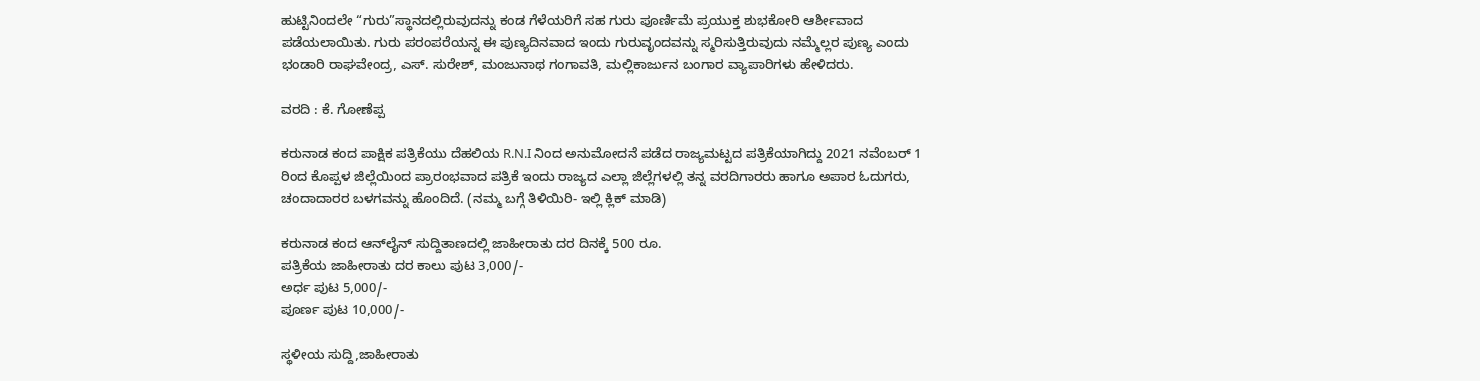ಹುಟ್ಟಿನಿಂದಲೇ “ಗುರು”ಸ್ಥಾನದಲ್ಲಿರುವುದನ್ನು ಕಂಡ ಗೆಳೆಯರಿಗೆ ಸಹ ಗುರು ಪೂರ್ಣಿಮೆ ಪ್ರಯುಕ್ತ ಶುಭಕೋರಿ ಆರ್ಶೀವಾದ ಪಡೆಯಲಾಯಿತು. ಗುರು ಪರಂಪರೆಯನ್ನ ಈ ಪುಣ್ಯದಿನವಾದ ಇಂದು ಗುರುವೃಂದವನ್ನು ಸ್ಮರಿಸುತ್ತಿರುವುದು ನಮ್ಮೆಲ್ಲರ ಪುಣ್ಯ ಎಂದು ಭಂಡಾರಿ ರಾಘವೇಂದ್ರ, ಎಸ್. ಸುರೇಶ್, ಮಂಜುನಾಥ ಗಂಗಾವತಿ, ಮಲ್ಲಿಕಾರ್ಜುನ ಬಂಗಾರ ವ್ಯಾಪಾರಿಗಳು ಹೇಳಿದರು.

ವರದಿ : ಕೆ. ಗೋಣೆಪ್ಪ

ಕರುನಾಡ ಕಂದ ಪಾಕ್ಷಿಕ ಪತ್ರಿಕೆಯು ದೆಹಲಿಯ R.N.I ನಿಂದ ಅನುಮೋದನೆ ಪಡೆದ ರಾಜ್ಯಮಟ್ಟದ ಪತ್ರಿಕೆಯಾಗಿದ್ದು 2021 ನವೆಂಬರ್ 1 ರಿಂದ ಕೊಪ್ಪಳ ಜಿಲ್ಲೆಯಿಂದ ಪ್ರಾರಂಭವಾದ ಪತ್ರಿಕೆ ಇಂದು ರಾಜ್ಯದ ಎಲ್ಲಾ ಜಿಲ್ಲೆಗಳಲ್ಲಿ ತನ್ನ ವರದಿಗಾರರು ಹಾಗೂ ಅಪಾರ ಓದುಗರು, ಚಂದಾದಾರರ ಬಳಗವನ್ನು ಹೊಂದಿದೆ. (ನಮ್ಮ ಬಗ್ಗೆ ತಿಳಿಯಿರಿ- ಇಲ್ಲಿ ಕ್ಲಿಕ್‌ ಮಾಡಿ)

ಕರುನಾಡ ಕಂದ ಆನ್‌ಲೈನ್‌ ಸುದ್ದಿತಾಣದಲ್ಲಿ ಜಾಹೀರಾತು ದರ ದಿನಕ್ಕೆ 500 ರೂ.
ಪತ್ರಿಕೆಯ ಜಾಹೀರಾತು ದರ ಕಾಲು ಪುಟ 3,000/-
ಅರ್ಧ ಪುಟ 5,000/-
ಪೂರ್ಣ ಪುಟ 10,000/-

ಸ್ಥಳೀಯ ಸುದ್ದಿ,ಜಾಹೀರಾತು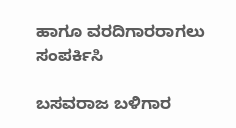ಹಾಗೂ ವರದಿಗಾರರಾಗಲು ಸಂಪರ್ಕಿಸಿ

ಬಸವರಾಜ ಬಳಿಗಾರ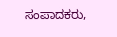ಸಂಪಾದಕರು,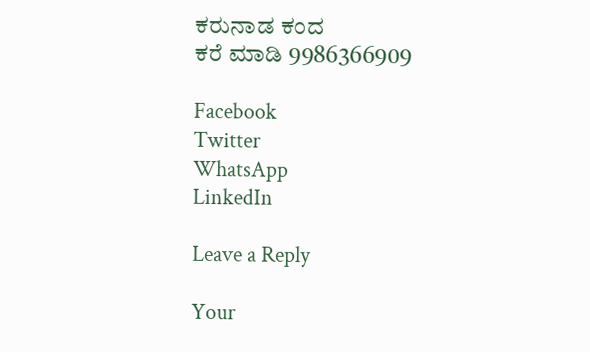ಕರುನಾಡ ಕಂದ
ಕರೆ ಮಾಡಿ 9986366909

Facebook
Twitter
WhatsApp
LinkedIn

Leave a Reply

Your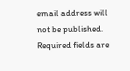email address will not be published. Required fields are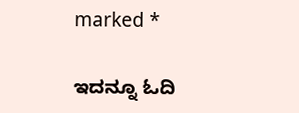marked *

ಇದನ್ನೂ ಓದಿ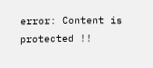error: Content is protected !!